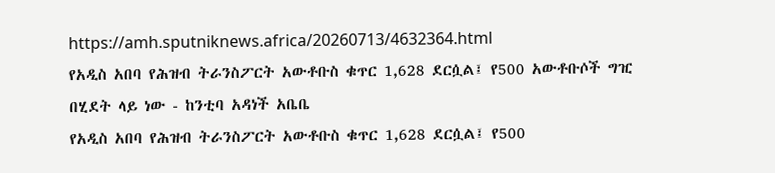https://amh.sputniknews.africa/20260713/4632364.html
የአዲስ አበባ የሕዝብ ትራንስፖርት አውቶቡስ ቁጥር 1,628 ደርሷል፤ የ500 አውቶቡሶች ግዢ በሂደት ላይ ነው - ከንቲባ አዳነች አቤቤ
የአዲስ አበባ የሕዝብ ትራንስፖርት አውቶቡስ ቁጥር 1,628 ደርሷል፤ የ500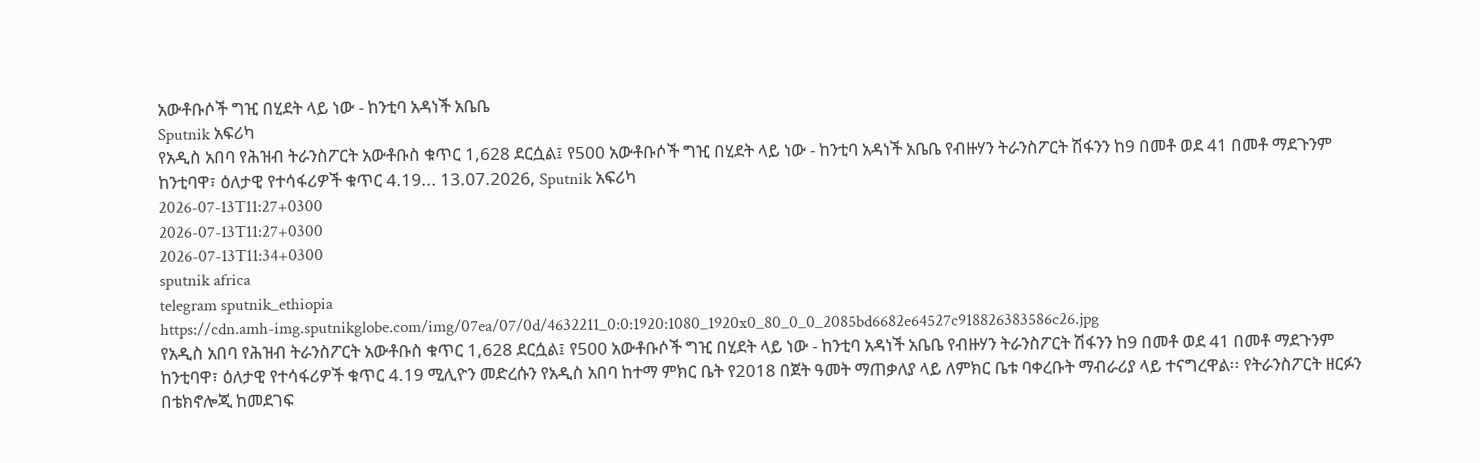አውቶቡሶች ግዢ በሂደት ላይ ነው - ከንቲባ አዳነች አቤቤ
Sputnik አፍሪካ
የአዲስ አበባ የሕዝብ ትራንስፖርት አውቶቡስ ቁጥር 1,628 ደርሷል፤ የ500 አውቶቡሶች ግዢ በሂደት ላይ ነው - ከንቲባ አዳነች አቤቤ የብዙሃን ትራንስፖርት ሽፋንን ከ9 በመቶ ወደ 41 በመቶ ማደጉንም ከንቲባዋ፣ ዕለታዊ የተሳፋሪዎች ቁጥር 4.19... 13.07.2026, Sputnik አፍሪካ
2026-07-13T11:27+0300
2026-07-13T11:27+0300
2026-07-13T11:34+0300
sputnik africa
telegram sputnik_ethiopia
https://cdn.amh-img.sputnikglobe.com/img/07ea/07/0d/4632211_0:0:1920:1080_1920x0_80_0_0_2085bd6682e64527c918826383586c26.jpg
የአዲስ አበባ የሕዝብ ትራንስፖርት አውቶቡስ ቁጥር 1,628 ደርሷል፤ የ500 አውቶቡሶች ግዢ በሂደት ላይ ነው - ከንቲባ አዳነች አቤቤ የብዙሃን ትራንስፖርት ሽፋንን ከ9 በመቶ ወደ 41 በመቶ ማደጉንም ከንቲባዋ፣ ዕለታዊ የተሳፋሪዎች ቁጥር 4.19 ሚሊዮን መድረሱን የአዲስ አበባ ከተማ ምክር ቤት የ2018 በጀት ዓመት ማጠቃለያ ላይ ለምክር ቤቱ ባቀረቡት ማብራሪያ ላይ ተናግረዋል፡፡ የትራንስፖርት ዘርፉን በቴክኖሎጂ ከመደገፍ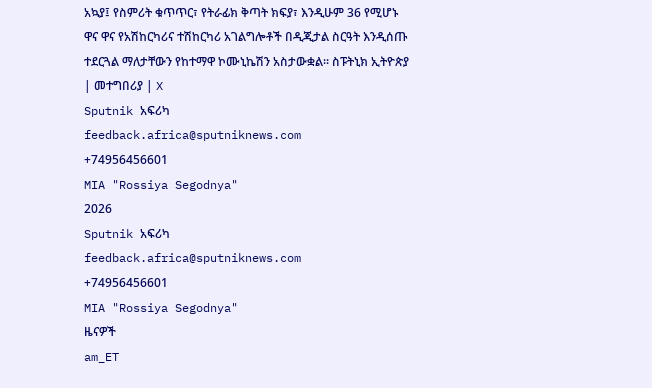አኳያ፤ የስምሪት ቁጥጥር፣ የትራፊክ ቅጣት ክፍያ፣ እንዲሁም 36 የሚሆኑ ዋና ዋና የአሽከርካሪና ተሽከርካሪ አገልግሎቶች በዲጂታል ስርዓት እንዲሰጡ ተደርጓል ማለታቸውን የከተማዋ ኮሙኒኬሽን አስታውቋል። ስፑትኒክ ኢትዮጵያ | መተግበሪያ | X
Sputnik አፍሪካ
feedback.africa@sputniknews.com
+74956456601
MIA "Rossiya Segodnya"
2026
Sputnik አፍሪካ
feedback.africa@sputniknews.com
+74956456601
MIA "Rossiya Segodnya"
ዜናዎች
am_ET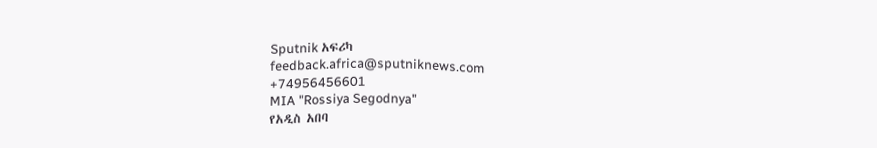Sputnik አፍሪካ
feedback.africa@sputniknews.com
+74956456601
MIA "Rossiya Segodnya"
የአዲስ አበባ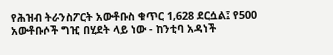የሕዝብ ትራንስፖርት አውቶቡስ ቁጥር 1,628 ደርሷል፤ የ500 አውቶቡሶች ግዢ በሂደት ላይ ነው - ከንቲባ አዳነች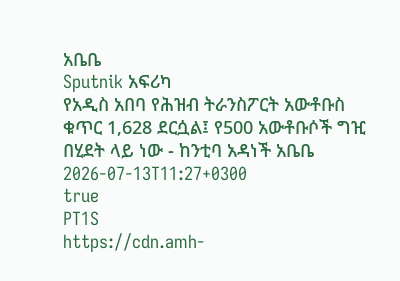አቤቤ
Sputnik አፍሪካ
የአዲስ አበባ የሕዝብ ትራንስፖርት አውቶቡስ ቁጥር 1,628 ደርሷል፤ የ500 አውቶቡሶች ግዢ በሂደት ላይ ነው - ከንቲባ አዳነች አቤቤ
2026-07-13T11:27+0300
true
PT1S
https://cdn.amh-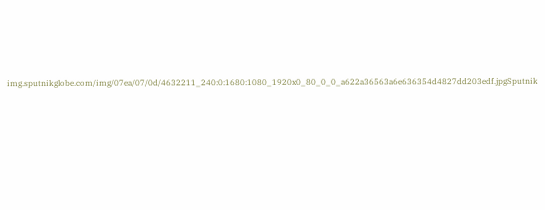img.sputnikglobe.com/img/07ea/07/0d/4632211_240:0:1680:1080_1920x0_80_0_0_a622a36563a6e636354d4827dd203edf.jpgSputnik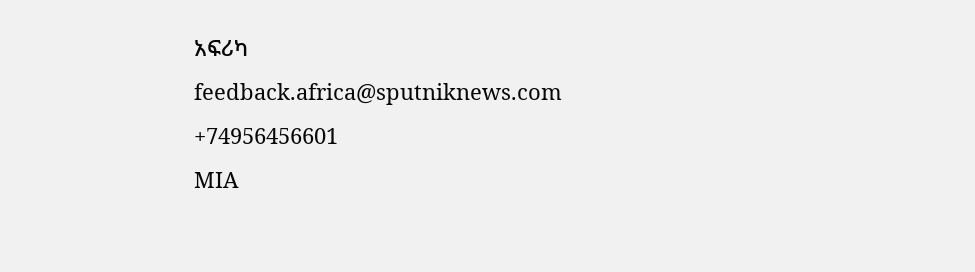አፍሪካ
feedback.africa@sputniknews.com
+74956456601
MIA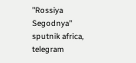"Rossiya Segodnya"
sputnik africa, telegram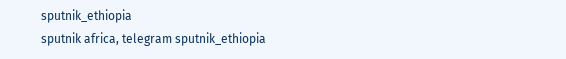sputnik_ethiopia
sputnik africa, telegram sputnik_ethiopia